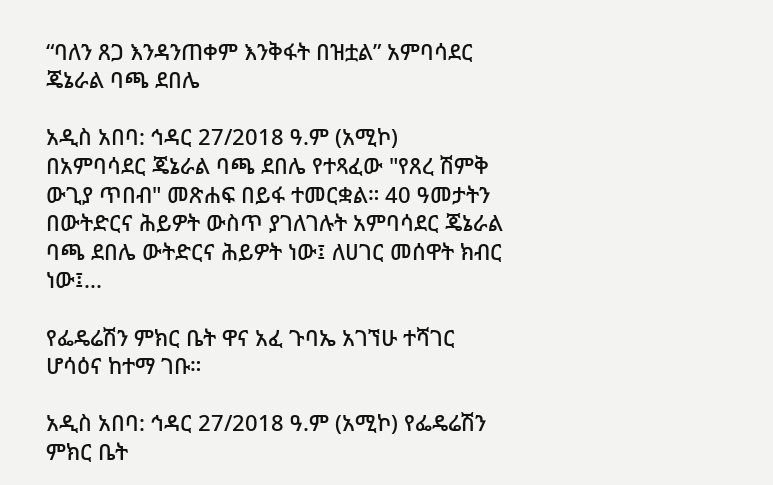“ባለን ጸጋ እንዳንጠቀም እንቅፋት በዝቷል” አምባሳደር ጄኔራል ባጫ ደበሌ

አዲስ አበባ: ኅዳር 27/2018 ዓ.ም (አሚኮ) በአምባሳደር ጄኔራል ባጫ ደበሌ የተጻፈው "የጸረ ሽምቅ ውጊያ ጥበብ" መጽሐፍ በይፋ ተመርቋል። 40 ዓመታትን በውትድርና ሕይዎት ውስጥ ያገለገሉት አምባሳደር ጄኔራል ባጫ ደበሌ ውትድርና ሕይዎት ነው፤ ለሀገር መሰዋት ክብር ነው፤...

የፌዴሬሽን ምክር ቤት ዋና አፈ ጉባኤ አገኘሁ ተሻገር ሆሳዕና ከተማ ገቡ።

አዲስ አበባ: ኅዳር 27/2018 ዓ.ም (አሚኮ) የፌዴሬሽን ምክር ቤት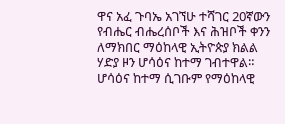ዋና አፈ ጉባኤ አገኘሁ ተሻገር 20ኛውን የብሔር ብሔረሰቦች እና ሕዝቦች ቀንን ለማክበር ማዕከላዊ ኢትዮጵያ ክልል ሃድያ ዞን ሆሳዕና ከተማ ገብተዋል። ሆሳዕና ከተማ ሲገቡም የማዕከላዊ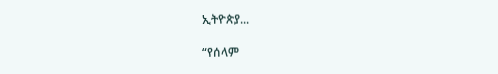ኢትዮጵያ...

“የሰላም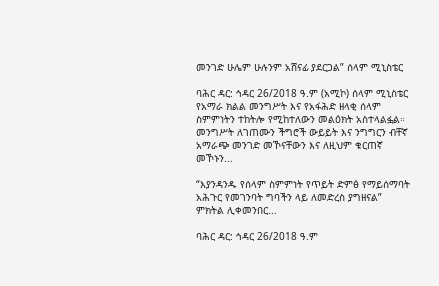መንገድ ሁሌም ሁሉንም አሸናፊ ያደርጋል” ሰላም ሚኒስቴር

ባሕር ዳር: ኅዳር 26/2018 ዓ.ም (አሚኮ) ሰላም ሚኒስቴር የአማራ ክልል መንግሥት እና የአፋሕድ ዘላቂ ሰላም ስምምነትን ተከትሎ የሚከተለውን መልዕክት አስተላልፏል። መንግሥት ለገጠሙን ችግሮች ውይይት እና ንግግርን ብቸኛ አማራጭ መንገድ መኾናቸውን እና ለዚህም ቁርጠኛ መኾኑን...

“እያንዳንዱ የሰላም ስምምነት የጥይት ድምፅ የማይሰማባት አሕጉር የመገንባት ግባችን ላይ ለመድረስ ያግዘናል” ምክትል ሊቀመንበር...

ባሕር ዳር: ኅዳር 26/2018 ዓ.ም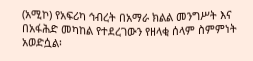(አሚኮ) የአፍሪካ ኅብረት በአማራ ክልል መንግሥት እና በአፋሕድ መካከል የተደረገውን የዘላቂ ሰላም ስምምነት አወድሷል፡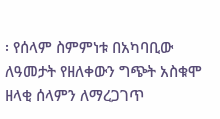፡ የሰላም ስምምነቱ በአካባቢው ለዓመታት የዘለቀውን ግጭት አስቁሞ ዘላቂ ሰላምን ለማረጋገጥ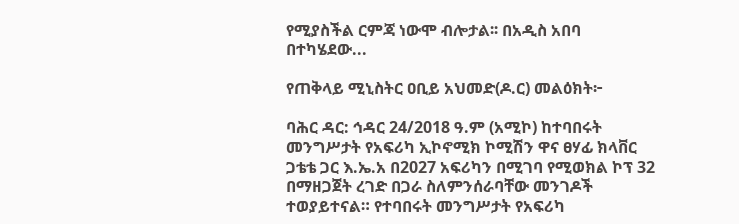የሚያስችል ርምጃ ነውሞ ብሎታል፡፡ በአዲስ አበባ በተካሄደው...

የጠቅላይ ሚኒስትር ዐቢይ አህመድ(ዶ.ር) መልዕክት፦

ባሕር ዳር: ኅዳር 24/2018 ዓ.ም (አሚኮ) ከተባበሩት መንግሥታት የአፍሪካ ኢኮኖሚክ ኮሚሽን ዋና ፀሃፊ ክላቨር ጋቴቴ ጋር እ.ኤ.አ በ2027 አፍሪካን በሚገባ የሚወክል ኮፕ 32 በማዘጋጀት ረገድ በጋራ ስለምንሰራባቸው መንገዶች ተወያይተናል። የተባበሩት መንግሥታት የአፍሪካ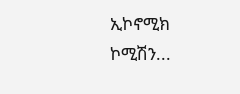ኢኮኖሚክ ኮሚሽን...